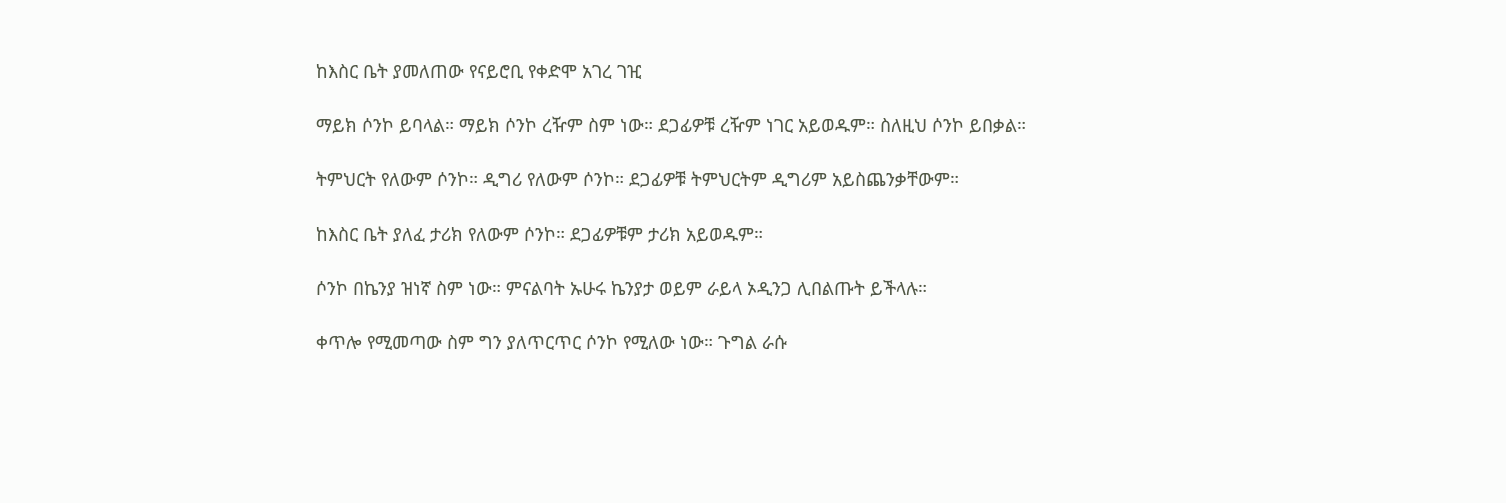ከእስር ቤት ያመለጠው የናይሮቢ የቀድሞ አገረ ገዢ

ማይክ ሶንኮ ይባላል። ማይክ ሶንኮ ረዥም ስም ነው። ደጋፊዎቹ ረዥም ነገር አይወዱም። ስለዚህ ሶንኮ ይበቃል።

ትምህርት የለውም ሶንኮ። ዲግሪ የለውም ሶንኮ። ደጋፊዎቹ ትምህርትም ዲግሪም አይስጨንቃቸውም።

ከእስር ቤት ያለፈ ታሪክ የለውም ሶንኮ። ደጋፊዎቹም ታሪክ አይወዱም።

ሶንኮ በኬንያ ዝነኛ ስም ነው። ምናልባት ኡሁሩ ኬንያታ ወይም ራይላ ኦዲንጋ ሊበልጡት ይችላሉ።

ቀጥሎ የሚመጣው ስም ግን ያለጥርጥር ሶንኮ የሚለው ነው። ጉግል ራሱ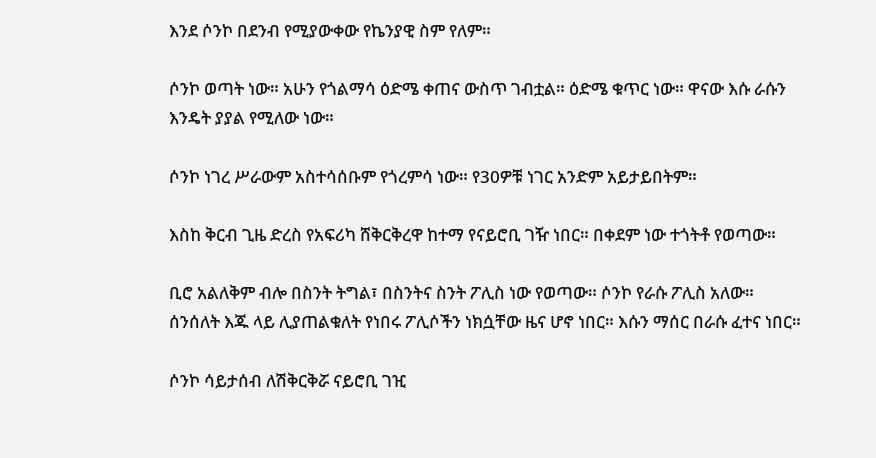እንደ ሶንኮ በደንብ የሚያውቀው የኬንያዊ ስም የለም።

ሶንኮ ወጣት ነው። አሁን የጎልማሳ ዕድሜ ቀጠና ውስጥ ገብቷል። ዕድሜ ቁጥር ነው። ዋናው እሱ ራሱን እንዴት ያያል የሚለው ነው።

ሶንኮ ነገረ ሥራውም አስተሳሰቡም የጎረምሳ ነው። የ30ዎቹ ነገር አንድም አይታይበትም።

እስከ ቅርብ ጊዜ ድረስ የአፍሪካ ሸቅርቅረዋ ከተማ የናይሮቢ ገዥ ነበር። በቀደም ነው ተጎትቶ የወጣው።

ቢሮ አልለቅም ብሎ በስንት ትግል፣ በስንትና ስንት ፖሊስ ነው የወጣው። ሶንኮ የራሱ ፖሊስ አለው። ሰንሰለት እጁ ላይ ሊያጠልቁለት የነበሩ ፖሊሶችን ነክሷቸው ዜና ሆኖ ነበር። እሱን ማሰር በራሱ ፈተና ነበር።

ሶንኮ ሳይታሰብ ለሽቅርቅሯ ናይሮቢ ገዢ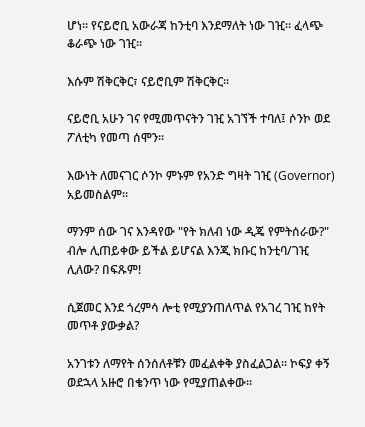ሆነ። የናይሮቢ አውራጃ ከንቲባ እንደማለት ነው ገዢ። ፈላጭ ቆራጭ ነው ገዢ።

እሱም ሽቅርቅር፣ ናይሮቢም ሽቅርቅር።

ናይሮቢ አሁን ገና የሚመጥናትን ገዢ አገኘች ተባለ፤ ሶንኮ ወደ ፖለቲካ የመጣ ሰሞን።

እውነት ለመናገር ሶንኮ ምኑም የአንድ ግዛት ገዢ (Governor) አይመስልም።

ማንም ሰው ገና እንዳየው "የት ክለብ ነው ዲጄ የምትሰራው?" ብሎ ሊጠይቀው ይችል ይሆናል እንጂ ክቡር ከንቲባ/ገዢ ሊለው? በፍጹም!

ሲጀመር እንደ ጎረምሳ ሎቲ የሚያንጠለጥል የአገረ ገዢ ከየት መጥቶ ያውቃል?

አንገቱን ለማየት ሰንሰለቶቹን መፈልቀቅ ያስፈልጋል። ኮፍያ ቀኝ ወደኋላ አዙሮ በቄንጥ ነው የሚያጠልቀው።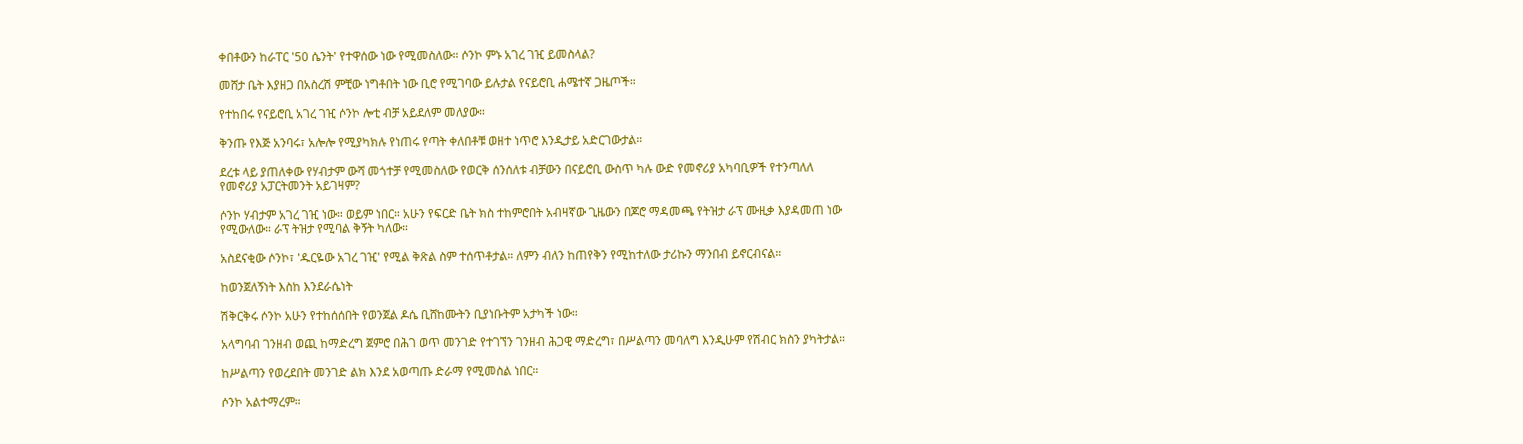ቀበቶውን ከራፐር '50 ሴንት' የተዋሰው ነው የሚመስለው። ሶንኮ ምኑ አገረ ገዢ ይመስላል?

መሸታ ቤት እያዘጋ በአስረሽ ምቺው ነግቶበት ነው ቢሮ የሚገባው ይሉታል የናይሮቢ ሐሜተኛ ጋዜጦች።

የተከበሩ የናይሮቢ አገረ ገዢ ሶንኮ ሎቲ ብቻ አይደለም መለያው።

ቅንጡ የእጅ አንባሩ፣ አሎሎ የሚያካክሉ የነጠሩ የጣት ቀለበቶቹ ወዘተ ነጥሮ እንዲታይ አድርገውታል።

ደረቱ ላይ ያጠለቀው የሃብታም ውሻ መጎተቻ የሚመስለው የወርቅ ሰንሰለቱ ብቻውን በናይሮቢ ውስጥ ካሉ ውድ የመኖሪያ አካባቢዎች የተንጣለለ የመኖሪያ አፓርትመንት አይገዛም?

ሶንኮ ሃብታም አገረ ገዢ ነው። ወይም ነበር። አሁን የፍርድ ቤት ክስ ተከምሮበት አብዛኛው ጊዜውን በጆሮ ማዳመጫ የትዝታ ራፕ ሙዚቃ እያዳመጠ ነው የሚውለው። ራፕ ትዝታ የሚባል ቅኝት ካለው።

አስደናቂው ሶንኮ፣ 'ዱርዬው አገረ ገዢ' የሚል ቅጽል ስም ተሰጥቶታል። ለምን ብለን ከጠየቅን የሚከተለው ታሪኩን ማንበብ ይኖርብናል።

ከወንጀለኝነት እስከ እንደራሴነት

ሽቅርቅሩ ሶንኮ አሁን የተከሰሰበት የወንጀል ዶሴ ቢሸከሙትን ቢያነቡትም አታካች ነው።

አላግባብ ገንዘብ ወጪ ከማድረግ ጀምሮ በሕገ ወጥ መንገድ የተገኘን ገንዘብ ሕጋዊ ማድረግ፣ በሥልጣን መባለግ እንዲሁም የሽብር ክስን ያካትታል።

ከሥልጣን የወረደበት መንገድ ልክ እንደ አወጣጡ ድራማ የሚመስል ነበር።

ሶንኮ አልተማረም።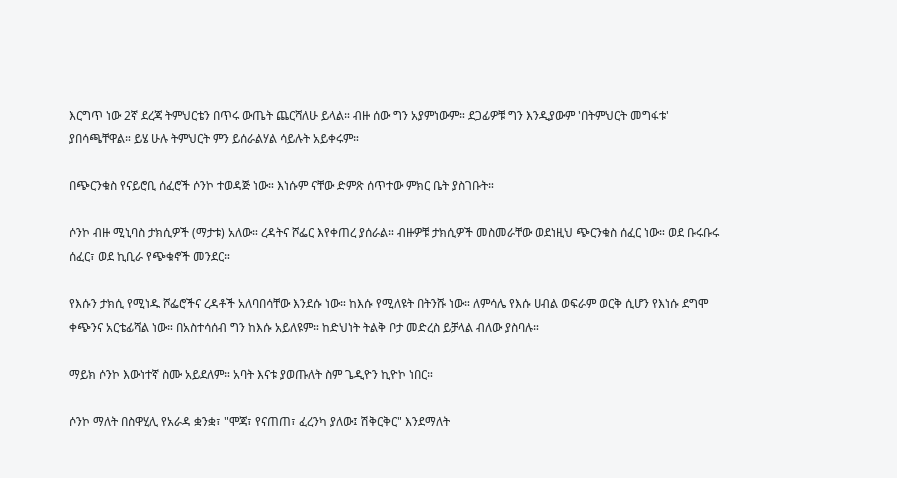እርግጥ ነው 2ኛ ደረጃ ትምህርቴን በጥሩ ውጤት ጨርሻለሁ ይላል። ብዙ ሰው ግን አያምነውም። ደጋፊዎቹ ግን እንዲያውም 'በትምህርት መግፋቱ' ያበሳጫቸዋል። ይሄ ሁሉ ትምህርት ምን ይሰራልሃል ሳይሉት አይቀሩም።

በጭርንቁስ የናይሮቢ ሰፈሮች ሶንኮ ተወዳጅ ነው። እነሱም ናቸው ድምጽ ሰጥተው ምክር ቤት ያስገቡት።

ሶንኮ ብዙ ሚኒባስ ታክሲዎች (ማታቱ) አለው። ረዳትና ሾፌር እየቀጠረ ያሰራል። ብዙዎቹ ታክሲዎች መስመራቸው ወደነዚህ ጭርንቁስ ሰፈር ነው። ወደ ቡሩቡሩ ሰፈር፣ ወደ ኪቢራ የጭቁኖች መንደር።

የእሱን ታክሲ የሚነዱ ሾፌሮችና ረዳቶች አለባበሳቸው እንደሱ ነው። ከእሱ የሚለዩት በትንሹ ነው። ለምሳሌ የእሱ ሀብል ወፍራም ወርቅ ሲሆን የእነሱ ደግሞ ቀጭንና አርቴፊሻል ነው። በአስተሳሰብ ግን ከእሱ አይለዩም። ከድህነት ትልቅ ቦታ መድረስ ይቻላል ብለው ያስባሉ።

ማይክ ሶንኮ እውነተኛ ስሙ አይደለም። አባት እናቱ ያወጡለት ስም ጌዲዮን ኪዮኮ ነበር።

ሶንኮ ማለት በስዋሂሊ የአራዳ ቋንቋ፣ "ሞጃ፣ የናጠጠ፣ ፈረንካ ያለው፤ ሽቅርቅር" እንደማለት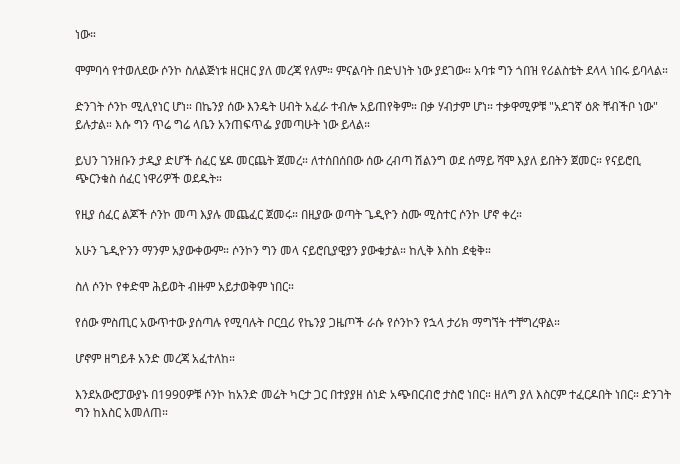ነው።

ሞምባሳ የተወለደው ሶንኮ ስለልጅነቱ ዘርዘር ያለ መረጃ የለም። ምናልባት በድህነት ነው ያደገው። አባቱ ግን ጎበዝ የሪልስቴት ደላላ ነበሩ ይባላል።

ድንገት ሶንኮ ሚሊየነር ሆነ። በኬንያ ሰው እንዴት ሀብት አፈራ ተብሎ አይጠየቅም። በቃ ሃብታም ሆነ። ተቃዋሚዎቹ "አደገኛ ዕጽ ቸብችቦ ነው" ይሉታል። እሱ ግን ጥሬ ግሬ ላቤን አንጠፍጥፌ ያመጣሁት ነው ይላል።

ይህን ገንዘቡን ታዲያ ድሆች ሰፈር ሄዶ መርጨት ጀመረ። ለተሰበሰበው ሰው ረብጣ ሽልንግ ወደ ሰማይ ሻሞ እያለ ይበትን ጀመር። የናይሮቢ ጭርንቁስ ሰፈር ነዋሪዎች ወደዱት።

የዚያ ሰፈር ልጆች ሶንኮ መጣ እያሉ መጨፈር ጀመሩ። በዚያው ወጣት ጌዲዮን ስሙ ሚስተር ሶንኮ ሆኖ ቀረ።

አሁን ጌዲዮንን ማንም አያውቀውም። ሶንኮን ግን መላ ናይሮቢያዊያን ያውቁታል። ከሊቅ እስከ ደቂቅ።

ስለ ሶንኮ የቀድሞ ሕይወት ብዙም አይታወቅም ነበር።

የሰው ምስጢር አውጥተው ያሰጣሉ የሚባሉት ቦርቧሪ የኬንያ ጋዜጦች ራሱ የሶንኮን የኋላ ታሪክ ማግኘት ተቸግረዋል።

ሆኖም ዘግይቶ አንድ መረጃ አፈተለከ።

እንደአውሮፓውያኑ በ1990ዎቹ ሶንኮ ከአንድ መሬት ካርታ ጋር በተያያዘ ሰነድ አጭበርብሮ ታስሮ ነበር። ዘለግ ያለ እስርም ተፈርዶበት ነበር። ድንገት ግን ከእስር አመለጠ።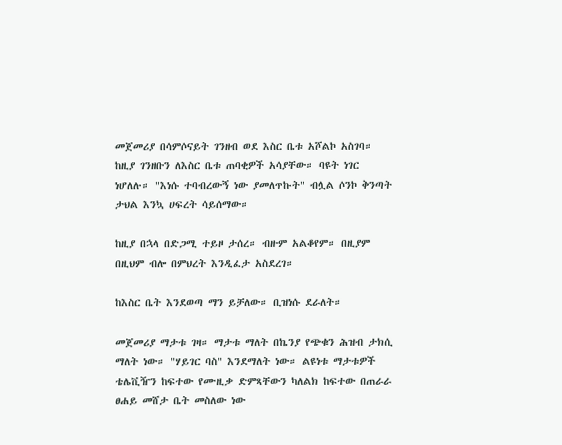መጀመሪያ በሳምሶናይት ገንዘብ ወደ እስር ቤቱ አሾልኮ አስገባ። ከዚያ ገንዘቡን ለእስር ቤቱ ጠባቂዎች አሳያቸው። ባዩት ነገር ነሆለሉ። "እነሱ ተባብረውኝ ነው ያመለጥኩት" ብሏል ሶንኮ ቅንጣት ታህል እንኳ ሀፍረት ሳይሰማው።

ከዚያ በኋላ በድጋሚ ተይዞ ታሰረ። ብዙም አልቆየም። በዚያም በዚህም ብሎ በምህረት እንዲፈታ አስደረገ።

ከእስር ቤት እንደወጣ ማን ይቻለው። ቢዝነሱ ደራለት።

መጀመሪያ ማታቱ ገዛ። ማታቱ ማለት በኬንያ የጭቁን ሕዝብ ታክሲ ማለት ነው። "ሃይገር ባስ" እንደማለት ነው። ልዩነቱ ማታቱዎች ቴሌቪዥን ከፍተው የሙዚቃ ድምጻቸውን ካለልክ ከፍተው በጠራራ ፀሐይ መሸታ ቤት መስለው ነው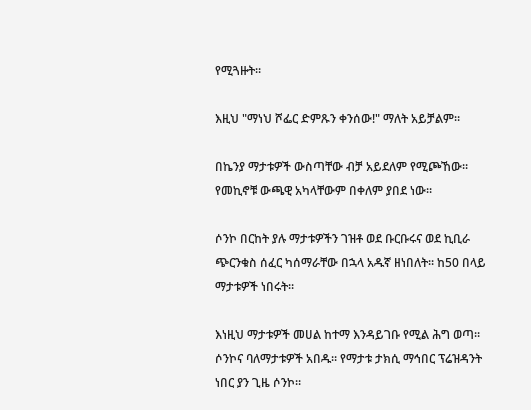የሚጓዙት።

እዚህ "ማነህ ሾፌር ድምጹን ቀንሰው!" ማለት አይቻልም።

በኬንያ ማታቱዎች ውስጣቸው ብቻ አይደለም የሚጮኸው። የመኪኖቹ ውጫዊ አካላቸውም በቀለም ያበደ ነው።

ሶንኮ በርከት ያሉ ማታቱዎችን ገዝቶ ወደ ቡርቡሩና ወደ ኪቢራ ጭርንቁስ ሰፈር ካሰማራቸው በኋላ አዱኛ ዘነበለት። ከ50 በላይ ማታቱዎች ነበሩት።

እነዚህ ማታቱዎች መሀል ከተማ እንዳይገቡ የሚል ሕግ ወጣ። ሶንኮና ባለማታቱዎች አበዱ። የማታቱ ታክሲ ማኅበር ፕሬዝዳንት ነበር ያን ጊዜ ሶንኮ።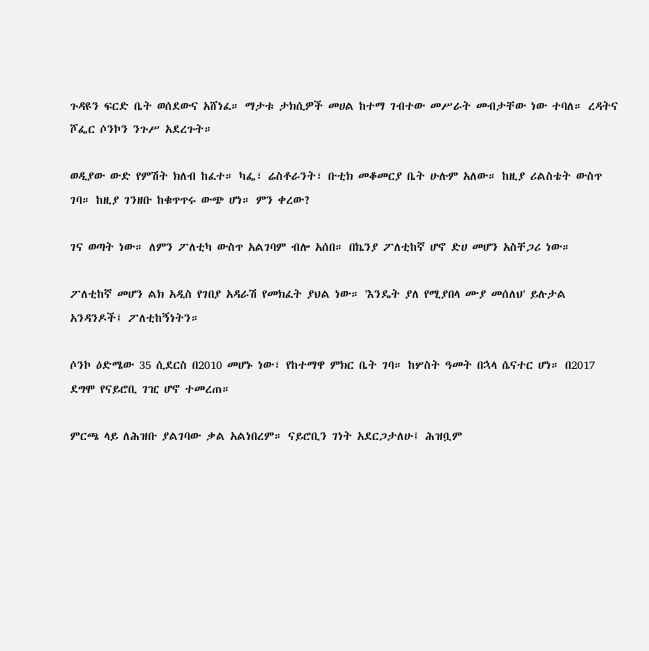ጉዳዩን ፍርድ ቤት ወሰደውና አሸነፈ። ማታቱ ታክሲዎች መሀል ከተማ ገብተው መሥራት መብታቸው ነው ተባለ። ረዳትና ሾፌር ሶንኮን ንጉሥ አደረጉት።

ወዲያው ውድ የምሽት ክለብ ከፈተ። ካፌ፣ ሬስቶራንት፣ ቡቲክ መቆመርያ ቤት ሁሉም አለው። ከዚያ ሪልስቴት ውስጥ ገባ። ከዚያ ገንዘቡ ከቁጥጥሩ ውጭ ሆነ። ምን ቀረው?

ገና ወጣት ነው። ለምን ፖለቲካ ውስጥ አልገባም ብሎ አሰበ። በኬንያ ፖለቲከኛ ሆኖ ድሀ መሆን አስቸጋሪ ነው።

ፖለቲከኛ መሆን ልክ አዲስ የገበያ አዳራሽ የመክፈት ያህል ነው። 'እንዴት ያለ የሚያበላ ሙያ መሰለህ' ይሉታል አንዳንዶች፤ ፖለቲከኝነትን።

ሶንኮ ዕድሜው 35 ሲደርስ በ2010 መሆኑ ነው፣ የከተማዋ ምክር ቤት ገባ። ከሦስት ዓመት በኋላ ሴናተር ሆነ። በ2017 ደግሞ የናይሮቢ ገዢ ሆኖ ተመረጠ።

ምርጫ ላይ ለሕዝቡ ያልገባው ቃል አልነበረም። ናይሮቢን ገነት አደርጋታለሁ፤ ሕዝቧም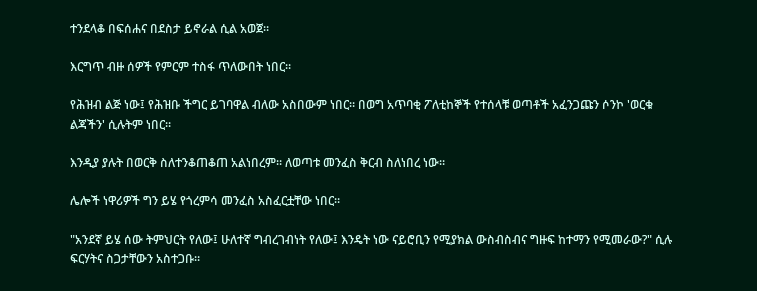ተንደላቆ በፍሰሐና በደስታ ይኖራል ሲል አወጀ።

እርግጥ ብዙ ሰዎች የምርም ተስፋ ጥለውበት ነበር።

የሕዝብ ልጅ ነው፤ የሕዝቡ ችግር ይገባዋል ብለው አስበውም ነበር። በወግ አጥባቂ ፖለቲከኞች የተሰላቹ ወጣቶች አፈንጋጩን ሶንኮ 'ወርቁ ልጃችን' ሲሉትም ነበር።

እንዲያ ያሉት በወርቅ ስለተንቆጠቆጠ አልነበረም። ለወጣቱ መንፈስ ቅርብ ስለነበረ ነው።

ሌሎች ነዋሪዎች ግን ይሄ የጎረምሳ መንፈስ አስፈርቷቸው ነበር።

"አንደኛ ይሄ ሰው ትምህርት የለው፤ ሁለተኛ ግብረገብነት የለው፤ እንዴት ነው ናይሮቢን የሚያክል ውስብስብና ግዙፍ ከተማን የሚመራው?" ሲሉ ፍርሃትና ስጋታቸውን አስተጋቡ።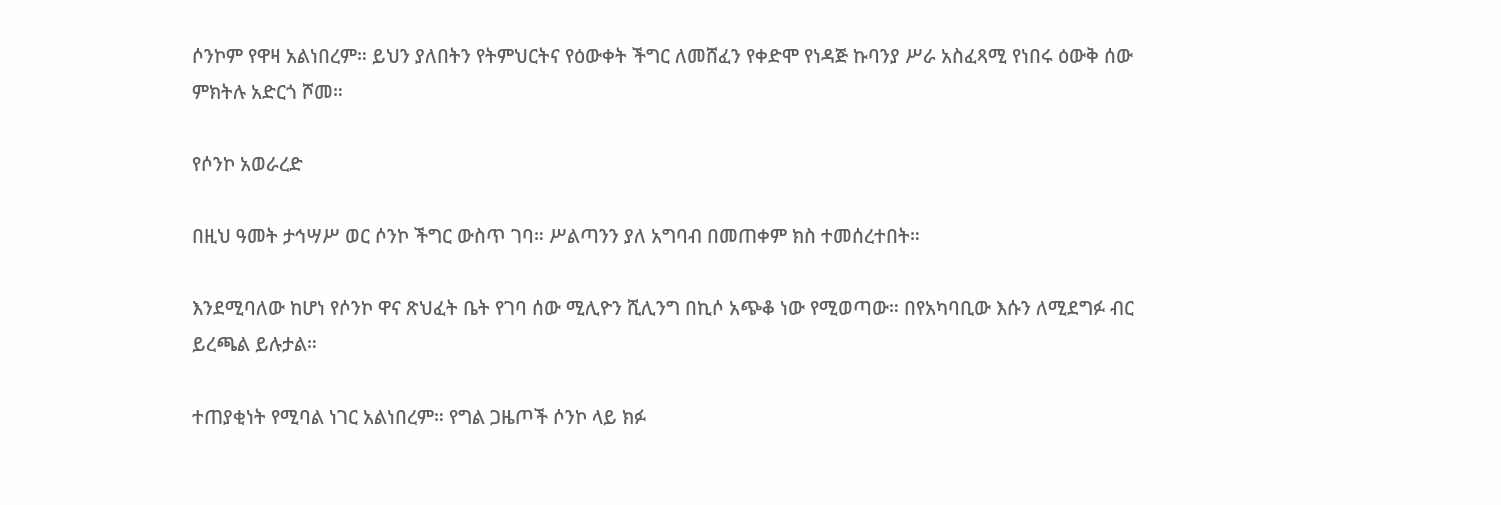ሶንኮም የዋዛ አልነበረም። ይህን ያለበትን የትምህርትና የዕውቀት ችግር ለመሸፈን የቀድሞ የነዳጅ ኩባንያ ሥራ አስፈጻሚ የነበሩ ዕውቅ ሰው ምክትሉ አድርጎ ሾመ።

የሶንኮ አወራረድ

በዚህ ዓመት ታኅሣሥ ወር ሶንኮ ችግር ውስጥ ገባ። ሥልጣንን ያለ አግባብ በመጠቀም ክስ ተመሰረተበት።

እንደሚባለው ከሆነ የሶንኮ ዋና ጽህፈት ቤት የገባ ሰው ሚሊዮን ሺሊንግ በኪሶ አጭቆ ነው የሚወጣው። በየአካባቢው እሱን ለሚደግፉ ብር ይረጫል ይሉታል።

ተጠያቂነት የሚባል ነገር አልነበረም። የግል ጋዜጦች ሶንኮ ላይ ክፉ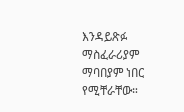እንዳይጽፉ ማስፈራሪያም ማባበያም ነበር የሚቸራቸው።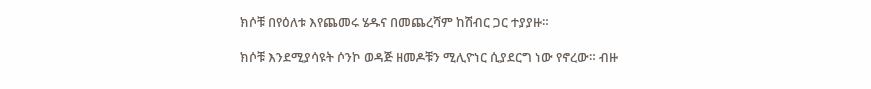ክሶቹ በየዕለቱ እየጨመሩ ሄዱና በመጨረሻም ከሽብር ጋር ተያያዙ።

ክሶቹ እንደሚያሳዩት ሶንኮ ወዳጅ ዘመዶቹን ሚሊዮነር ሲያደርግ ነው የኖረው። ብዙ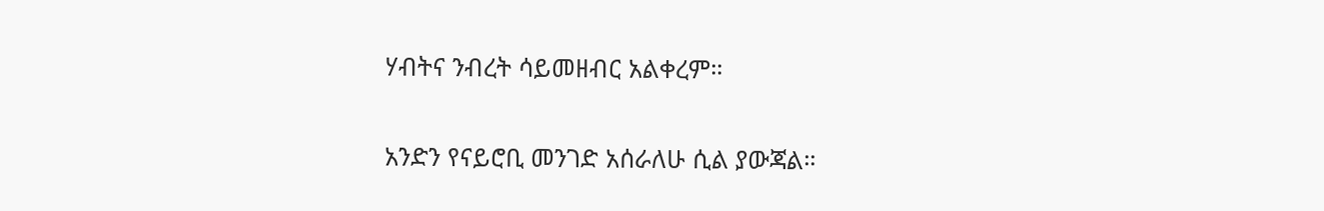ሃብትና ንብረት ሳይመዘብር አልቀረም።

አንድን የናይሮቢ መንገድ አሰራለሁ ሲል ያውጃል።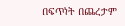በፍጥነት በጨረታም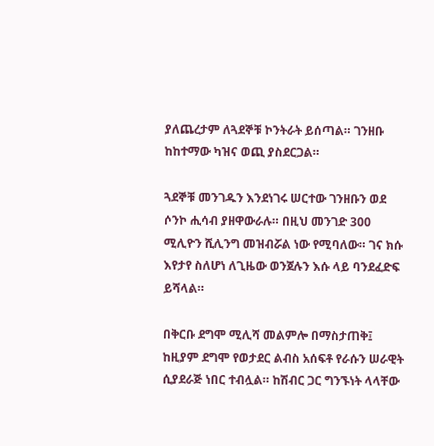ያለጨረታም ለጓደኞቹ ኮንትራት ይሰጣል። ገንዘቡ ከከተማው ካዝና ወጪ ያስደርጋል።

ጓደኞቹ መንገዱን እንደነገሩ ሠርተው ገንዘቡን ወደ ሶንኮ ሒሳብ ያዘዋውራሉ። በዚህ መንገድ 300 ሚሊዮን ሺሊንግ መዝብሯል ነው የሚባለው። ገና ክሱ እየታየ ስለሆነ ለጊዜው ወንጀሉን እሱ ላይ ባንደፈድፍ ይሻላል።

በቅርቡ ደግሞ ሚሊሻ መልምሎ በማስታጠቅ፤ ከዚያም ደግሞ የወታደር ልብስ አሰፍቶ የራሱን ሠራዊት ሲያደራጅ ነበር ተብሏል። ከሽብር ጋር ግንኙነት ላላቸው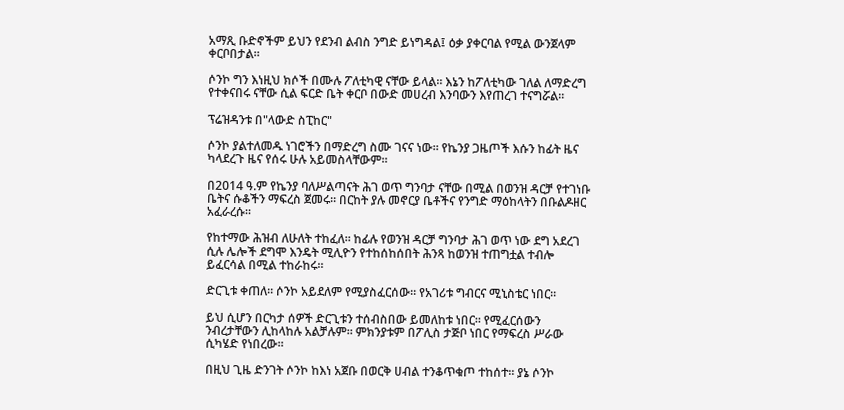አማጺ ቡድኖችም ይህን የደንብ ልብስ ንግድ ይነግዳል፤ ዕቃ ያቀርባል የሚል ውንጀላም ቀርቦበታል።

ሶንኮ ግን እነዚህ ክሶች በሙሉ ፖለቲካዊ ናቸው ይላል። እኔን ከፖለቲካው ገለል ለማድረግ የተቀናበሩ ናቸው ሲል ፍርድ ቤት ቀርቦ በውድ መሀረብ እንባውን እየጠረገ ተናግሯል።

ፕሬዝዳንቱ በ"ላውድ ስፒከር"

ሶንኮ ያልተለመዱ ነገሮችን በማድረግ ስሙ ገናና ነው። የኬንያ ጋዜጦች እሱን ከፊት ዜና ካላደረጉ ዜና የሰሩ ሁሉ አይመስላቸውም።

በ2014 ዓ.ም የኬንያ ባለሥልጣናት ሕገ ወጥ ግንባታ ናቸው በሚል በወንዝ ዳርቻ የተገነቡ ቤትና ሱቆችን ማፍረስ ጀመሩ። በርከት ያሉ መኖርያ ቤቶችና የንግድ ማዕከላትን በቡልዶዘር አፈራረሱ።

የከተማው ሕዝብ ለሁለት ተከፈለ። ከፊሉ የወንዝ ዳርቻ ግንባታ ሕገ ወጥ ነው ደግ አደረገ ሲሉ ሌሎች ደግሞ እንዴት ሚሊዮን የተከሰከሰበት ሕንጻ ከወንዝ ተጠግቷል ተብሎ ይፈርሳል በሚል ተከራከሩ።

ድርጊቱ ቀጠለ። ሶንኮ አይደለም የሚያስፈርሰው። የአገሪቱ ግብርና ሚኒስቴር ነበር።

ይህ ሲሆን በርካታ ሰዎች ድርጊቱን ተሰብስበው ይመለከቱ ነበር። የሚፈርሰውን ንብረታቸውን ሊከላከሉ አልቻሉም። ምክንያቱም በፖሊስ ታጅቦ ነበር የማፍረስ ሥራው ሲካሄድ የነበረው።

በዚህ ጊዜ ድንገት ሶንኮ ከእነ አጀቡ በወርቅ ሀብል ተንቆጥቁጦ ተከሰተ። ያኔ ሶንኮ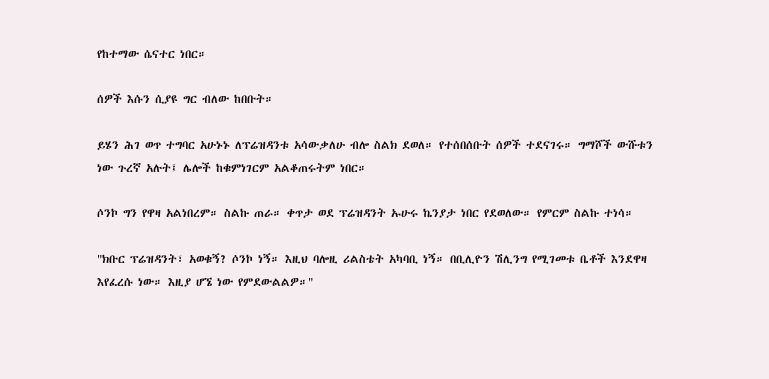የከተማው ሴናተር ነበር።

ሰዎች እሱን ሲያዩ ግር ብለው ከበቡት።

ይሄን ሕገ ወጥ ተግባር አሁኑኑ ለፕሬዝዳንቱ አሳውቃለሁ ብሎ ስልክ ደወለ። የተሰበሰቡት ሰዎች ተደናገሩ። ግማሾች ውሹቱን ነው ጉረኛ አሉት፤ ሌሎች ከቁምነገርም አልቆጠሩትም ነበር።

ሶንኮ ግን የዋዛ አልነበረም። ስልኩ ጠራ። ቀጥታ ወደ ፕሬዝዳንት ኡሁሩ ኬንያታ ነበር የደወለው። የምርም ስልኩ ተነሳ።

"ክቡር ፕሬዝዳንት፣ አወቁኝ? ሶንኮ ነኝ። እዚህ ባሎዚ ሪልስቴት አካባቢ ነኝ። በቢሊዮን ሽሊንግ የሚገመቱ ቤቶች እንደዋዛ እየፈረሱ ነው። እዚያ ሆኜ ነው የምደውልልዎ።"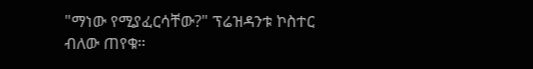"ማነው የሚያፈርሳቸው?" ፕሬዝዳንቱ ኮስተር ብለው ጠየቁ።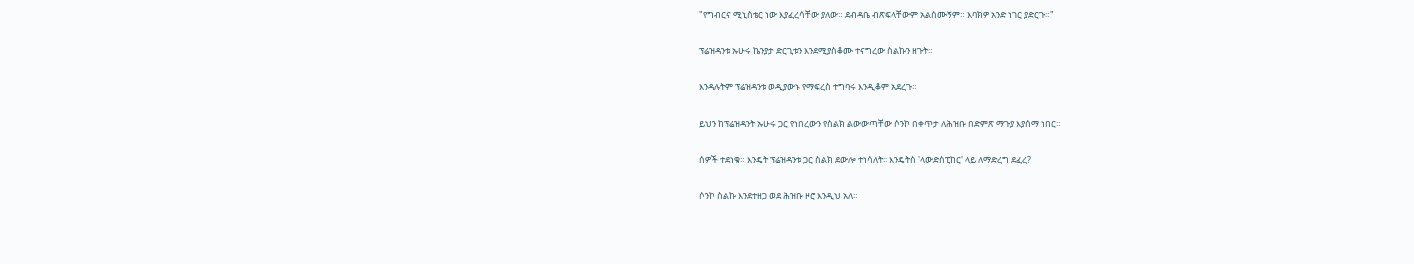"የግብርና ሚኒስቴር ነው እያፈረሳቸው ያለው። ደብዳቤ ብጽፍላቸውም አልሰሙኝም። እባክዎ አንድ ነገር ያድርጉ።"

ፕሬዝዳንቱ ኡሁሩ ኬንያታ ድርጊቱን እንደሚያስቆሙ ተናግረው ስልኩን ዘጉት።

እንዳሉትም ፕሬዝዳንቱ ወዲያውኑ የማፍረስ ተግባሩ እንዲቆም አደረጉ።

ይህን ከፕሬዝዳንት ኡሁሩ ጋር የነበረውን የስልክ ልውውጣቸው ሶንኮ በቀጥታ ለሕዝቡ በድምጽ ማጉያ እያሰማ ነበር።

ሰዎች ተደነቁ። እንዴት ፕሬዝዳንቱ ጋር ስልክ ደውሎ ተነሳለት፡፡ እንዴትስ 'ላውድስፒከር' ላይ ለማድረግ ደፈረ?

ሶንኮ ስልኩ እንደተዘጋ ወደ ሕዝቡ ዞሮ እንዲህ አለ።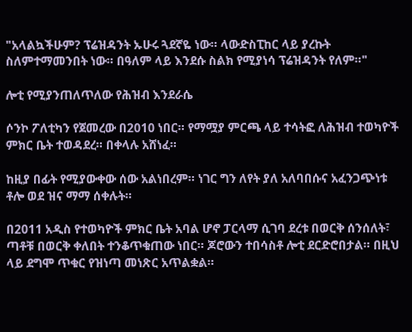"አላልኳችሁም? ፕሬዝዳንት ኡሁሩ ጓደኛዬ ነው። ላውድስፒከር ላይ ያረኩት ስለምተማመንበት ነው። በዓለም ላይ እንደሱ ስልክ የሚያነሳ ፕሬዝዳንት የለም።"

ሎቲ የሚያንጠለጥለው የሕዝብ እንደራሴ

ሶንኮ ፖለቲካን የጀመረው በ2010 ነበር። የማሟያ ምርጫ ላይ ተሳትፎ ለሕዝብ ተወካዮች ምክር ቤት ተወዳደረ። በቀላሉ አሸነፈ።

ከዚያ በፊት የሚያውቀው ሰው አልነበረም። ነገር ግን ለየት ያለ አለባበሱና አፈንጋጭነቱ ቶሎ ወደ ዝና ማማ ሰቀሉት።

በ2011 አዲስ የተወካዮች ምክር ቤት አባል ሆኖ ፓርላማ ሲገባ ደረቱ በወርቅ ሰንሰለት፣ ጣቶቹ በወርቅ ቀለበት ተንቆጥቁጠው ነበር። ጆሮውን ተበሳስቶ ሎቲ ደርድሮበታል። በዚህ ላይ ደግሞ ጥቁር የዝነጣ መነጽር አጥልቋል።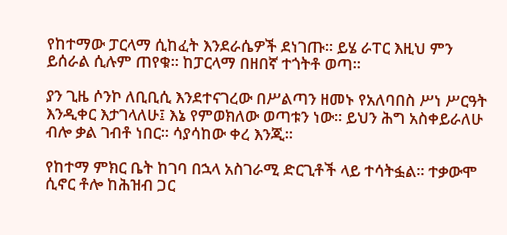የከተማው ፓርላማ ሲከፈት እንደራሴዎች ደነገጡ። ይሄ ራፐር እዚህ ምን ይሰራል ሲሉም ጠየቁ። ከፓርላማ በዘበኛ ተጎትቶ ወጣ።

ያን ጊዜ ሶንኮ ለቢቢሲ እንደተናገረው በሥልጣን ዘመኑ የአለባበስ ሥነ ሥርዓት እንዲቀር እታገላለሁ፤ እኔ የምወክለው ወጣቱን ነው። ይህን ሕግ አስቀይራለሁ ብሎ ቃል ገብቶ ነበር፡፡ ሳያሳከው ቀረ እንጂ።

የከተማ ምክር ቤት ከገባ በኋላ አስገራሚ ድርጊቶች ላይ ተሳትፏል። ተቃውሞ ሲኖር ቶሎ ከሕዝብ ጋር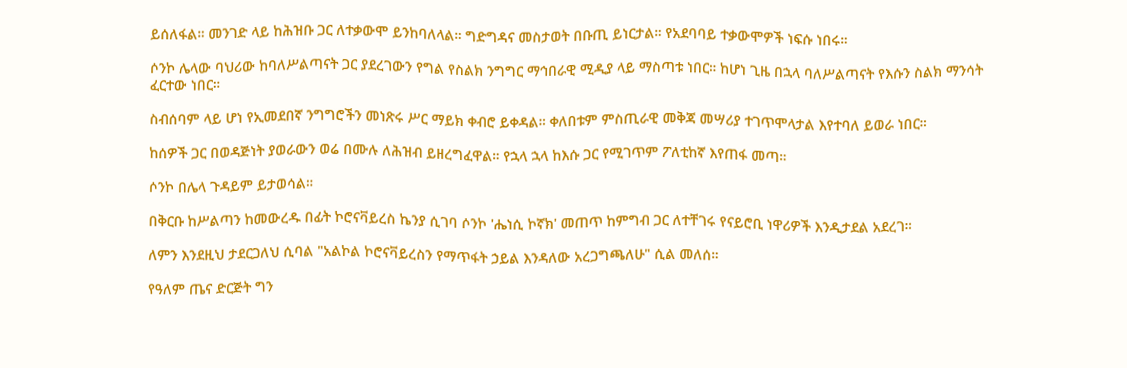ይሰለፋል። መንገድ ላይ ከሕዝቡ ጋር ለተቃውሞ ይንከባለላል። ግድግዳና መስታወት በቡጢ ይነርታል። የአደባባይ ተቃውሞዎች ነፍሱ ነበሩ።

ሶንኮ ሌላው ባህሪው ከባለሥልጣናት ጋር ያደረገውን የግል የስልክ ንግግር ማኅበራዊ ሚዲያ ላይ ማስጣቱ ነበር። ከሆነ ጊዜ በኋላ ባለሥልጣናት የእሱን ስልክ ማንሳት ፈርተው ነበር።

ስብሰባም ላይ ሆነ የኢመደበኛ ንግግሮችን መነጽሩ ሥር ማይክ ቀብሮ ይቀዳል። ቀለበቱም ምስጢራዊ መቅጃ መሣሪያ ተገጥሞላታል እየተባለ ይወራ ነበር።

ከሰዎች ጋር በወዳጅነት ያወራውን ወሬ በሙሉ ለሕዝብ ይዘረግፈዋል። የኋላ ኋላ ከእሱ ጋር የሚገጥም ፖለቲከኛ እየጠፋ መጣ።

ሶንኮ በሌላ ጉዳይም ይታወሳል።

በቅርቡ ከሥልጣን ከመውረዱ በፊት ኮሮናቫይረስ ኬንያ ሲገባ ሶንኮ 'ሔነሲ ኮኛክ' መጠጥ ከምግብ ጋር ለተቸገሩ የናይሮቢ ነዋሪዎች እንዲታደል አደረገ።

ለምን እንደዚህ ታደርጋለህ ሲባል "አልኮል ኮሮናቫይረስን የማጥፋት ኃይል እንዳለው አረጋግጫለሁ" ሲል መለሰ።

የዓለም ጤና ድርጅት ግን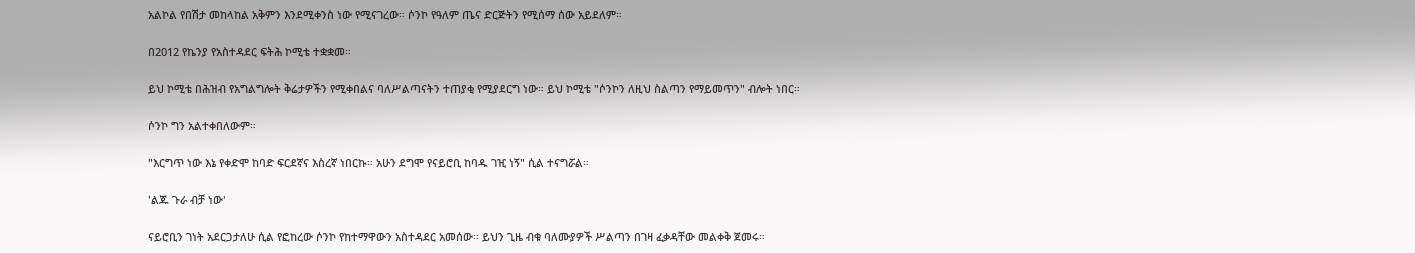አልኮል የበሽታ መከላከል አቅምን እንደሚቀንስ ነው የሚናገረው። ሶንኮ የዓለም ጤና ድርጅትን የሚሰማ ሰው አይደለም።

በ2012 የኬንያ የአስተዳደር ፍትሕ ኮሚቴ ተቋቋመ።

ይህ ኮሚቴ በሕዝብ የአግልግሎት ቅሬታዎችን የሚቀበልና ባለሥልጣናትን ተጠያቂ የሚያደርግ ነው። ይህ ኮሚቴ "ሶንኮን ለዚህ ስልጣን የማይመጥን" ብሎት ነበር።

ሶንኮ ግን አልተቀበለውም።

"እርግጥ ነው እኔ የቀድሞ ከባድ ፍርደኛና እስረኛ ነበርኩ። አሁን ደግሞ የናይሮቢ ከባዱ ገዢ ነኝ" ሲል ተናግሯል።

'ልጁ ጉራ ብቻ ነው'

ናይሮቢን ገነት አደርጋታለሁ ሲል የፎከረው ሶንኮ የከተማዋውን አስተዳደር አመሰው። ይህን ጊዜ ብቁ ባለሙያዎች ሥልጣን በገዛ ፈቃዳቸው መልቀቅ ጀመሩ።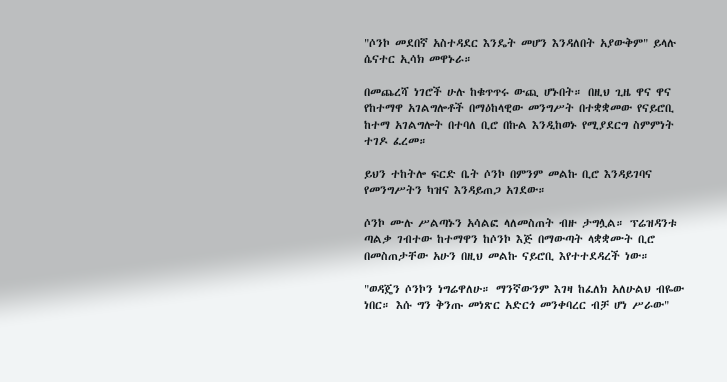"ሶንኮ መደበኛ አስተዳደር እንዴት መሆን እንዳለበት አያውቅም" ይላሉ ሴናተር ኢሳክ መዋኑራ።

በመጨረሻ ነገሮች ሁሉ ከቁጥጥሩ ውጪ ሆኑበት። በዚህ ጊዜ ዋና ዋና የከተማዋ አገልግሎቶች በማዕከላዊው መንግሥት በተቋቋመው የናይሮቢ ከተማ አገልግሎት በተባለ ቢሮ በኩል እንዲከወኑ የሚያደርግ ስምምነት ተገዶ ፈረመ።

ይህን ተከትሎ ፍርድ ቤት ሶንኮ በምንም መልኩ ቢሮ እንዳይገባና የመንግሥትን ካዝና እንዳይጠጋ አገደው።

ሶንኮ ሙሉ ሥልጣኑን አሳልፎ ላለመስጠት ብዙ ታግሏል። ፕሬዝዳንቱ ጣልቃ ገብተው ከተማዋን ከሶንኮ እጅ በማውጣት ላቋቋሙት ቢሮ በመስጠታቸው አሁን በዚህ መልኩ ናይሮቢ እየተተደዳረች ነው።

"ወዳጄን ሶንኮን ነግሬዋለሁ። ማንኛውንም እገዛ ከፈለክ አለሁልህ ብዬው ነበር። እሱ ግን ቅንጡ መነጽር አድርጎ መንቀባረር ብቻ ሆነ ሥራው"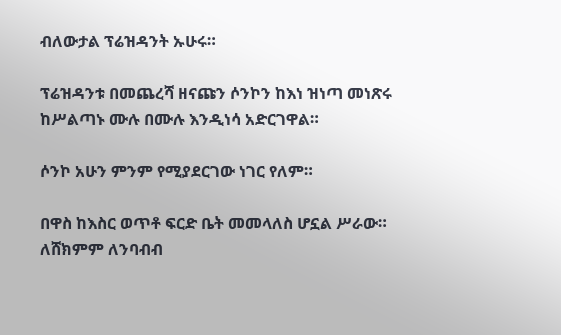ብለውታል ፕሬዝዳንት ኡሁሩ።

ፕሬዝዳንቱ በመጨረሻ ዘናጩን ሶንኮን ከእነ ዝነጣ መነጽሩ ከሥልጣኑ ሙሉ በሙሉ እንዲነሳ አድርገዋል።

ሶንኮ አሁን ምንም የሚያደርገው ነገር የለም።

በዋስ ከእስር ወጥቶ ፍርድ ቤት መመላለስ ሆኗል ሥራው። ለሸክምም ለንባብብ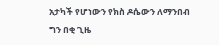አታካች የሆነውን የክስ ዶሴውን ለማንበብ ግን በቂ ጊዜ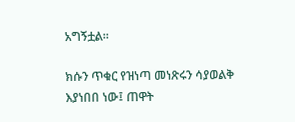አግኝቷል።

ክሱን ጥቁር የዝነጣ መነጽሩን ሳያወልቅ እያነበበ ነው፤ ጠዋት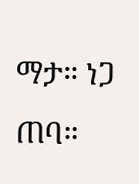ማታ። ነጋ ጠባ።